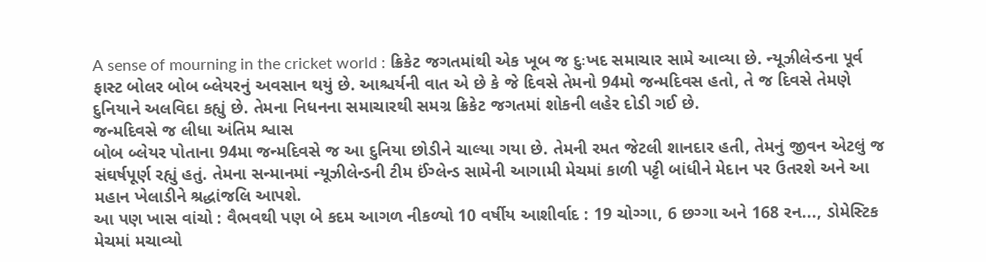A sense of mourning in the cricket world : ક્રિકેટ જગતમાંથી એક ખૂબ જ દુઃખદ સમાચાર સામે આવ્યા છે. ન્યૂઝીલેન્ડના પૂર્વ ફાસ્ટ બોલર બોબ બ્લેયરનું અવસાન થયું છે. આશ્ચર્યની વાત એ છે કે જે દિવસે તેમનો 94મો જન્મદિવસ હતો, તે જ દિવસે તેમણે દુનિયાને અલવિદા કહ્યું છે. તેમના નિધનના સમાચારથી સમગ્ર ક્રિકેટ જગતમાં શોકની લહેર દોડી ગઈ છે.
જન્મદિવસે જ લીધા અંતિમ શ્વાસ
બોબ બ્લેયર પોતાના 94મા જન્મદિવસે જ આ દુનિયા છોડીને ચાલ્યા ગયા છે. તેમની રમત જેટલી શાનદાર હતી, તેમનું જીવન એટલું જ સંઘર્ષપૂર્ણ રહ્યું હતું. તેમના સન્માનમાં ન્યૂઝીલેન્ડની ટીમ ઈંગ્લેન્ડ સામેની આગામી મેચમાં કાળી પટ્ટી બાંધીને મેદાન પર ઉતરશે અને આ મહાન ખેલાડીને શ્રદ્ધાંજલિ આપશે.
આ પણ ખાસ વાંચો : વૈભવથી પણ બે કદમ આગળ નીકળ્યો 10 વર્ષીય આશીર્વાદ : 19 ચોગ્ગા, 6 છગ્ગા અને 168 રન..., ડોમેસ્ટિક મેચમાં મચાવ્યો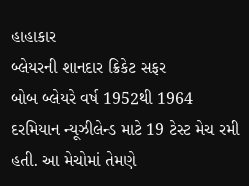હાહાકાર
બ્લેયરની શાનદાર ક્રિકેટ સફર
બોબ બ્લેયરે વર્ષ 1952થી 1964 દરમિયાન ન્યૂઝીલેન્ડ માટે 19 ટેસ્ટ મેચ રમી હતી. આ મેચોમાં તેમણે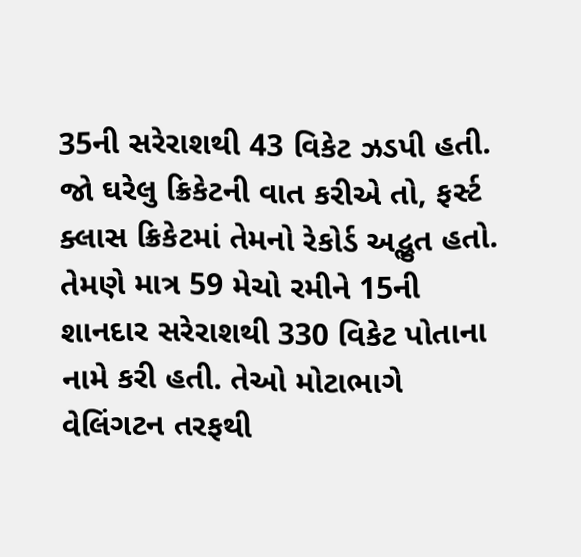35ની સરેરાશથી 43 વિકેટ ઝડપી હતી. જો ઘરેલુ ક્રિકેટની વાત કરીએ તો, ફર્સ્ટ ક્લાસ ક્રિકેટમાં તેમનો રેકોર્ડ અદ્ભુત હતો. તેમણે માત્ર 59 મેચો રમીને 15ની શાનદાર સરેરાશથી 330 વિકેટ પોતાના નામે કરી હતી. તેઓ મોટાભાગે વેલિંગટન તરફથી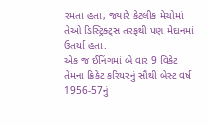રમતા હતા, જ્યારે કેટલીક મેચોમાં તેઓ ડિસ્ટ્રિક્ટ્સ તરફથી પણ મેદાનમાં ઉતર્યા હતા.
એક જ ઈનિંગમાં બે વાર 9 વિકેટ
તેમના ક્રિકેટ કરિયરનું સૌથી બેસ્ટ વર્ષ 1956-57નું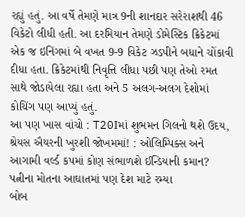રહ્યું હતું. આ વર્ષે તેમણે માત્ર 9ની શાનદાર સરેરાશથી 46 વિકેટો લીધી હતી. આ દરમિયાન તેમણે ડોમેસ્ટિક ક્રિકેટમાં એક જ ઇનિંગમાં બે વખત 9-9 વિકેટ ઝડપીને બધાને ચોંકાવી દીધા હતા. ક્રિકેટમાંથી નિવૃત્તિ લીધા પછી પણ તેઓ રમત સાથે જોડાયેલા રહ્યા હતા અને 5 અલગ-અલગ દેશોમાં કોચિંગ પણ આપ્યું હતું.
આ પણ ખાસ વાંચો : T20Iમાં શુભમન ગિલનો થશે ઉદય, શ્રેયસ ઐયરની ખુરશી જોખમમાં! : ઓલિમ્પિક્સ અને આગામી વર્લ્ડ કપમાં કોણ સંભાળશે ઈન્ડિયાની કમાન?
પત્નીના મોતના આઘાતમાં પણ દેશ માટે રમ્યા
બોબ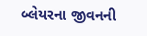બ્લેયરના જીવનની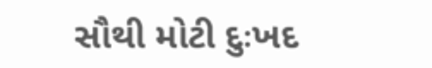સૌથી મોટી દુઃખદ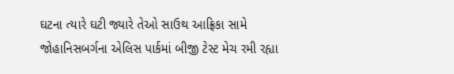ઘટના ત્યારે ઘટી જ્યારે તેઓ સાઉથ આફ્રિકા સામે જોહાનિસબર્ગના એલિસ પાર્કમાં બીજી ટેસ્ટ મેચ રમી રહ્યા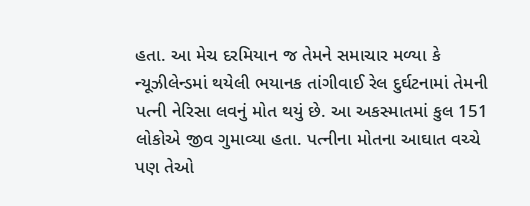હતા. આ મેચ દરમિયાન જ તેમને સમાચાર મળ્યા કે ન્યૂઝીલેન્ડમાં થયેલી ભયાનક તાંગીવાઈ રેલ દુર્ઘટનામાં તેમની પત્ની નેરિસા લવનું મોત થયું છે. આ અકસ્માતમાં કુલ 151 લોકોએ જીવ ગુમાવ્યા હતા. પત્નીના મોતના આઘાત વચ્ચે પણ તેઓ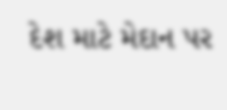દેશ માટે મેદાન પર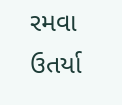રમવા ઉતર્યા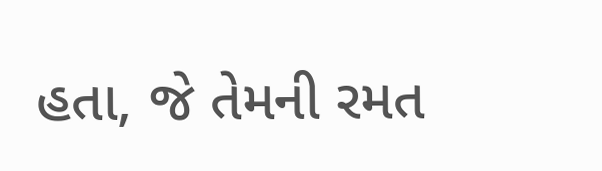હતા, જે તેમની રમત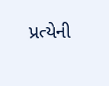પ્રત્યેની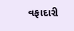વફાદારી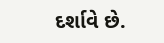દર્શાવે છે.